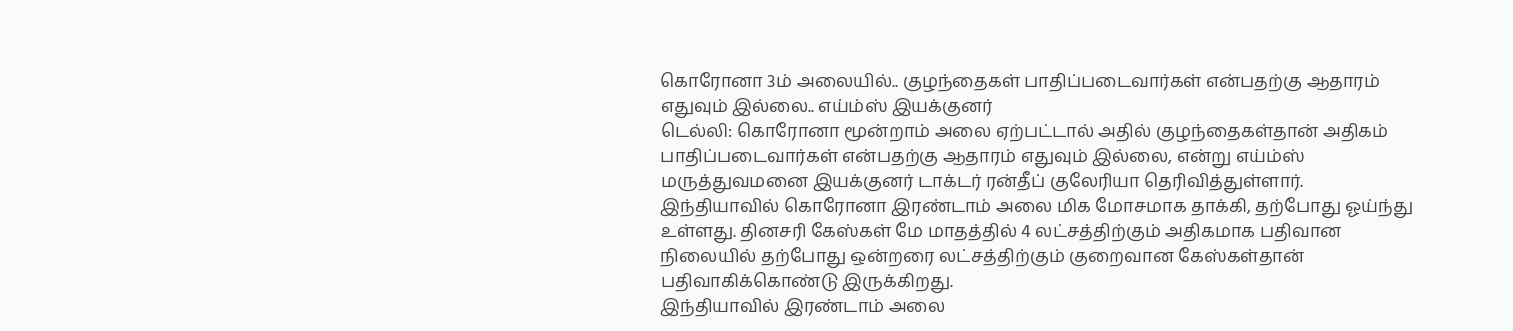கொரோனா 3ம் அலையில்.. குழந்தைகள் பாதிப்படைவார்கள் என்பதற்கு ஆதாரம் எதுவும் இல்லை.. எய்ம்ஸ் இயக்குனர்
டெல்லி: கொரோனா மூன்றாம் அலை ஏற்பட்டால் அதில் குழந்தைகள்தான் அதிகம் பாதிப்படைவார்கள் என்பதற்கு ஆதாரம் எதுவும் இல்லை, என்று எய்ம்ஸ் மருத்துவமனை இயக்குனர் டாக்டர் ரன்தீப் குலேரியா தெரிவித்துள்ளார்.
இந்தியாவில் கொரோனா இரண்டாம் அலை மிக மோசமாக தாக்கி, தற்போது ஓய்ந்து உள்ளது. தினசரி கேஸ்கள் மே மாதத்தில் 4 லட்சத்திற்கும் அதிகமாக பதிவான நிலையில் தற்போது ஒன்றரை லட்சத்திற்கும் குறைவான கேஸ்கள்தான் பதிவாகிக்கொண்டு இருக்கிறது.
இந்தியாவில் இரண்டாம் அலை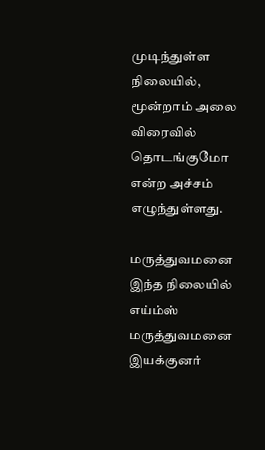முடிந்துள்ள நிலையில், மூன்றாம் அலை விரைவில் தொடங்குமோ என்ற அச்சம் எழுந்துள்ளது.

மருத்துவமனை
இந்த நிலையில் எய்ம்ஸ் மருத்துவமனை இயக்குனர்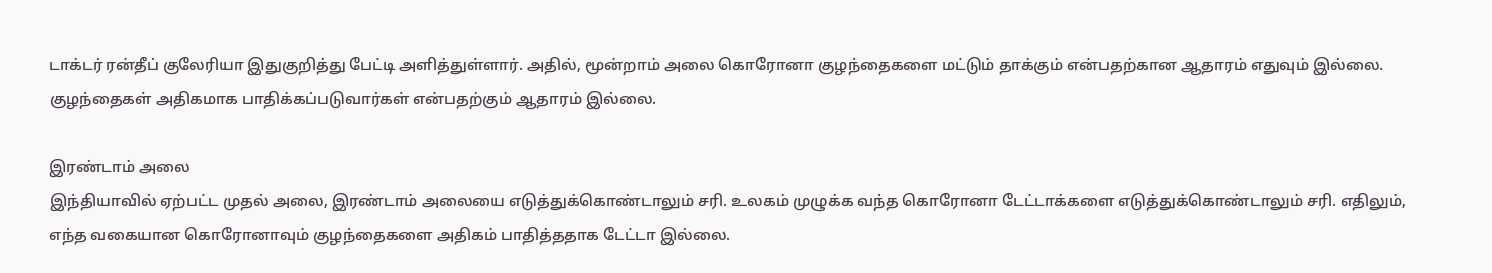டாக்டர் ரன்தீப் குலேரியா இதுகுறித்து பேட்டி அளித்துள்ளார். அதில், மூன்றாம் அலை கொரோனா குழந்தைகளை மட்டும் தாக்கும் என்பதற்கான ஆதாரம் எதுவும் இல்லை. குழந்தைகள் அதிகமாக பாதிக்கப்படுவார்கள் என்பதற்கும் ஆதாரம் இல்லை.

இரண்டாம் அலை
இந்தியாவில் ஏற்பட்ட முதல் அலை, இரண்டாம் அலையை எடுத்துக்கொண்டாலும் சரி. உலகம் முழுக்க வந்த கொரோனா டேட்டாக்களை எடுத்துக்கொண்டாலும் சரி. எதிலும், எந்த வகையான கொரோனாவும் குழந்தைகளை அதிகம் பாதித்ததாக டேட்டா இல்லை.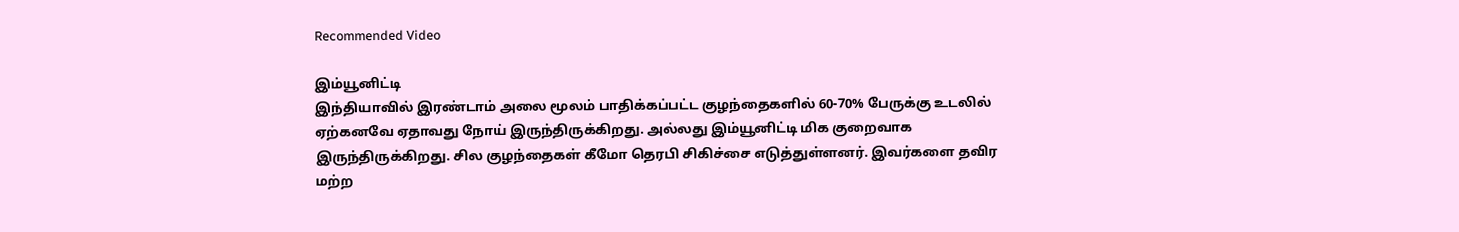Recommended Video

இம்யூனிட்டி
இந்தியாவில் இரண்டாம் அலை மூலம் பாதிக்கப்பட்ட குழந்தைகளில் 60-70% பேருக்கு உடலில் ஏற்கனவே ஏதாவது நோய் இருந்திருக்கிறது. அல்லது இம்யூனிட்டி மிக குறைவாக இருந்திருக்கிறது. சில குழந்தைகள் கீமோ தெரபி சிகிச்சை எடுத்துள்ளனர். இவர்களை தவிர மற்ற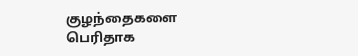குழந்தைகளை பெரிதாக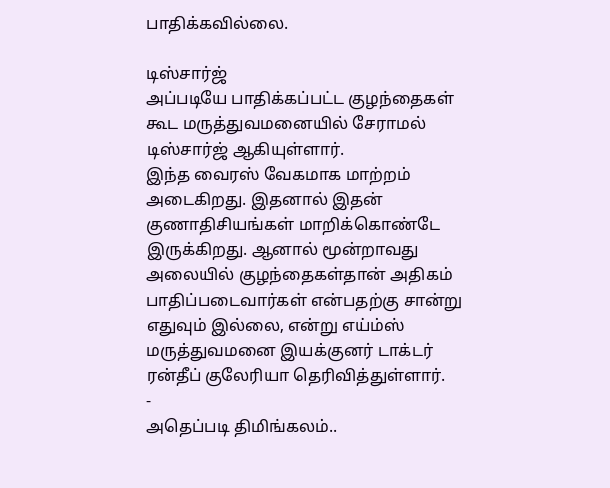பாதிக்கவில்லை.

டிஸ்சார்ஜ்
அப்படியே பாதிக்கப்பட்ட குழந்தைகள் கூட மருத்துவமனையில் சேராமல் டிஸ்சார்ஜ் ஆகியுள்ளார்.
இந்த வைரஸ் வேகமாக மாற்றம் அடைகிறது. இதனால் இதன் குணாதிசியங்கள் மாறிக்கொண்டே இருக்கிறது. ஆனால் மூன்றாவது அலையில் குழந்தைகள்தான் அதிகம் பாதிப்படைவார்கள் என்பதற்கு சான்று எதுவும் இல்லை, என்று எய்ம்ஸ் மருத்துவமனை இயக்குனர் டாக்டர் ரன்தீப் குலேரியா தெரிவித்துள்ளார்.
-
அதெப்படி திமிங்கலம்..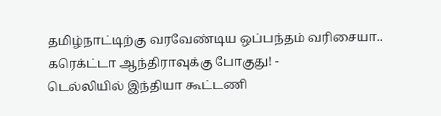தமிழ்நாட்டிற்கு வரவேண்டிய ஒப்பந்தம் வரிசையா.. கரெக்ட்டா ஆந்திராவுக்கு போகுது! -
டெல்லியில் இந்தியா கூட்டணி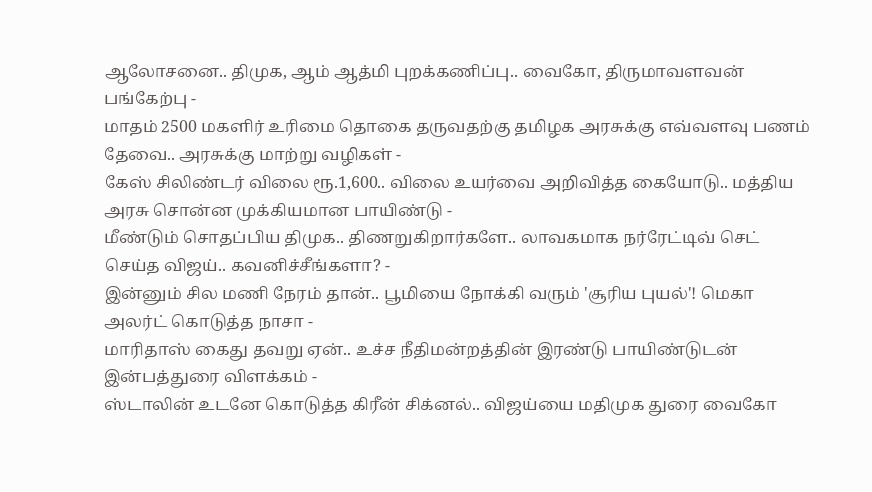ஆலோசனை.. திமுக, ஆம் ஆத்மி புறக்கணிப்பு.. வைகோ, திருமாவளவன் பங்கேற்பு -
மாதம் 2500 மகளிர் உரிமை தொகை தருவதற்கு தமிழக அரசுக்கு எவ்வளவு பணம் தேவை.. அரசுக்கு மாற்று வழிகள் -
கேஸ் சிலிண்டர் விலை ரூ.1,600.. விலை உயர்வை அறிவித்த கையோடு.. மத்திய அரசு சொன்ன முக்கியமான பாயிண்டு -
மீண்டும் சொதப்பிய திமுக.. திணறுகிறார்களே.. லாவகமாக நர்ரேட்டிவ் செட் செய்த விஜய்.. கவனிச்சீங்களா? -
இன்னும் சில மணி நேரம் தான்.. பூமியை நோக்கி வரும் 'சூரிய புயல்'! மெகா அலர்ட் கொடுத்த நாசா -
மாரிதாஸ் கைது தவறு ஏன்.. உச்ச நீதிமன்றத்தின் இரண்டு பாயிண்டுடன் இன்பத்துரை விளக்கம் -
ஸ்டாலின் உடனே கொடுத்த கிரீன் சிக்னல்.. விஜய்யை மதிமுக துரை வைகோ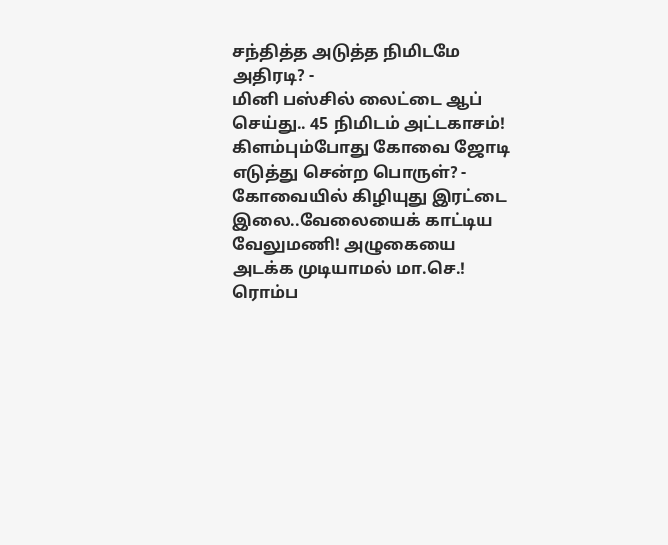சந்தித்த அடுத்த நிமிடமே அதிரடி? -
மினி பஸ்சில் லைட்டை ஆப் செய்து.. 45 நிமிடம் அட்டகாசம்! கிளம்பும்போது கோவை ஜோடி எடுத்து சென்ற பொருள்? -
கோவையில் கிழியுது இரட்டை இலை..வேலையைக் காட்டிய வேலுமணி! அழுகையை அடக்க முடியாமல் மா.செ.! ரொம்ப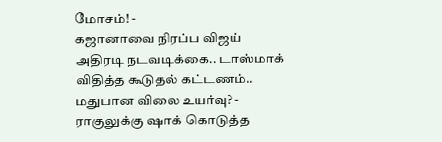மோசம்! -
கஜானாவை நிரப்ப விஜய் அதிரடி நடவடிக்கை.. டாஸ்மாக் விதித்த கூடுதல் கட்டணம்.. மதுபான விலை உயர்வு? -
ராகுலுக்கு ஷாக் கொடுத்த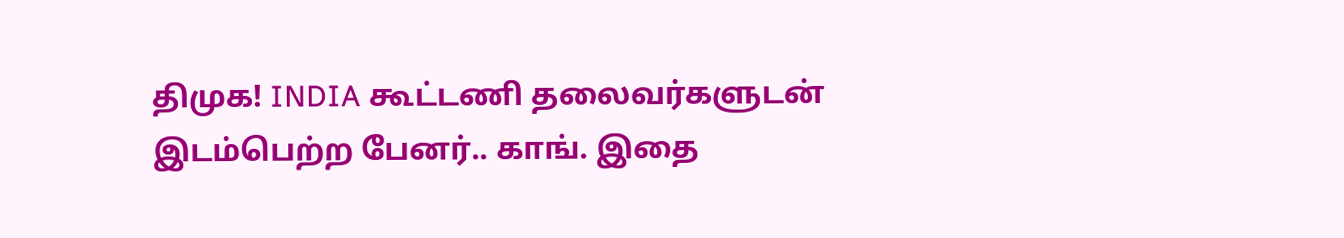திமுக! INDIA கூட்டணி தலைவர்களுடன் இடம்பெற்ற பேனர்.. காங். இதை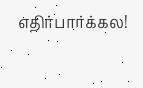எதிர்பார்க்கல!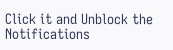Click it and Unblock the Notifications